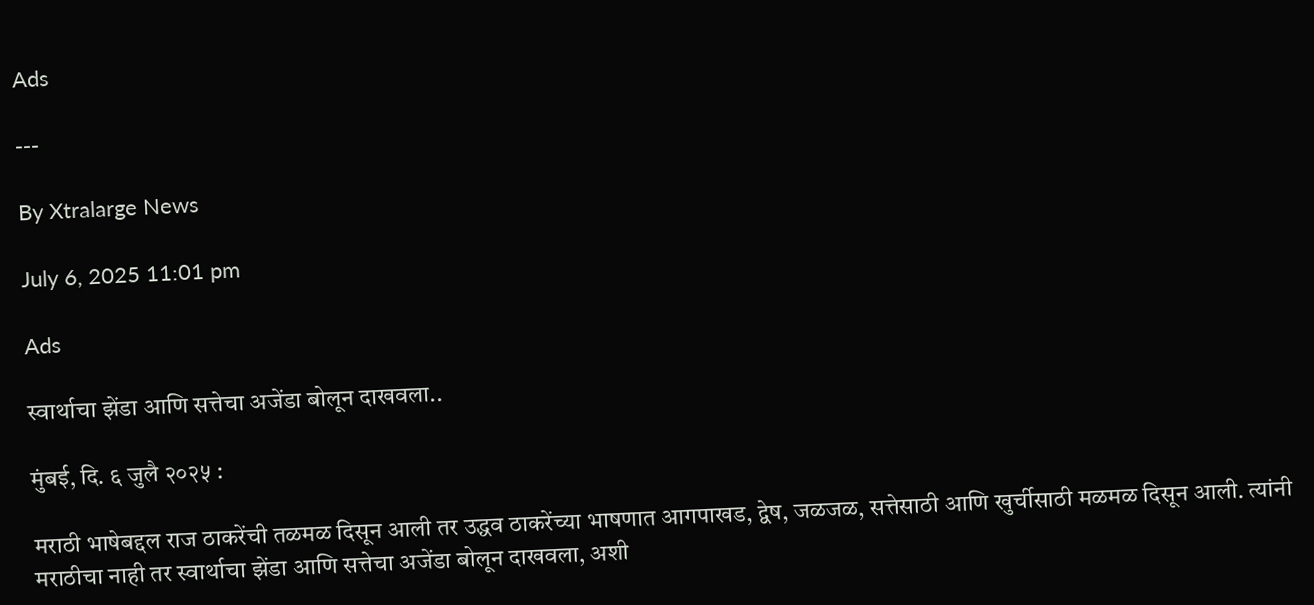Ads

---

By Xtralarge News

July 6, 2025 11:01 pm

Ads

स्वार्थाचा झेंडा आणि सत्तेचा अजेंडा बोलून दाखवला..

मुंबई, दि. ६ जुलै २०२५ :

मराठी भाषेबद्दल राज ठाकरेंची तळमळ दिसून आली तर उद्धव ठाकरेंच्या भाषणात आगपाखड, द्वेष, जळजळ, सत्तेसाठी आणि खुर्चीसाठी मळमळ दिसून आली. त्यांनी मराठीचा नाही तर स्वार्थाचा झेंडा आणि सत्तेचा अजेंडा बोलून दाखवला, अशी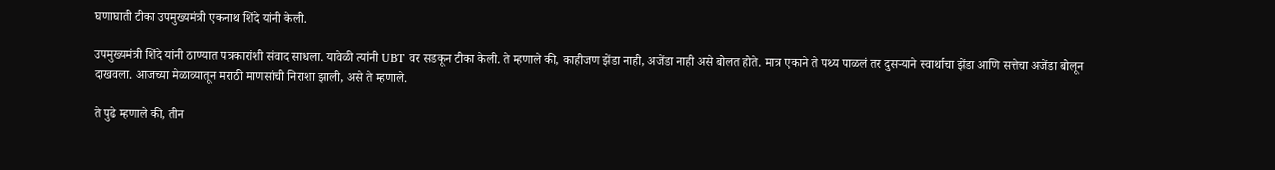घणाघाती टीका उपमुख्यमंत्री एकनाथ शिंदे यांनी केली.

उपमुख्यमंत्री शिंदे यांनी ठाण्यात पत्रकारांशी संवाद साधला. यावेळी त्यांनी UBT वर सडकून टीका केली. ते म्हणाले की, काहीजण झेंडा नाही, अजेंडा नाही असे बोलत होते. मात्र एकाने ते पथ्य पाळलं तर दुसऱ्याने स्वार्थाचा झेंडा आणि सत्तेचा अजेंडा बोलून दाखवला. आजच्या मेळाव्यातून मराठी माणसांची निराशा झाली, असे ते म्हणाले.

ते पुढे म्हणाले की, तीन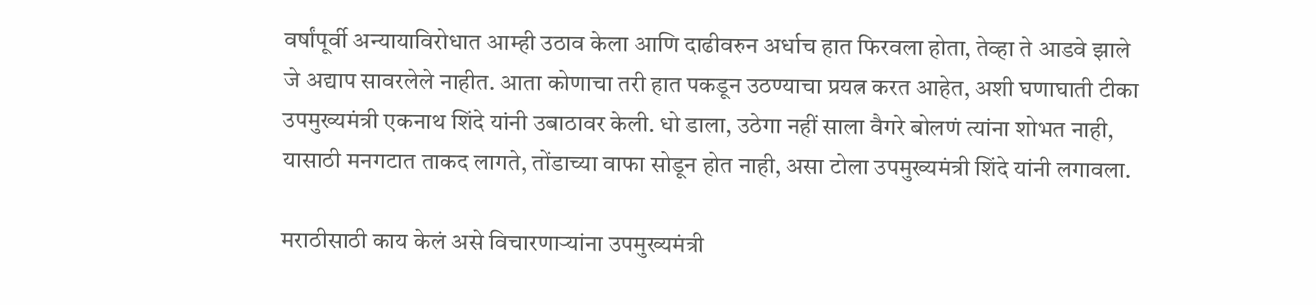वर्षांपूर्वी अन्यायाविरोधात आम्ही उठाव केला आणि दाढीवरुन अर्धाच हात फिरवला होता, तेव्हा ते आडवे झाले जे अद्याप सावरलेले नाहीत. आता कोणाचा तरी हात पकडून उठण्याचा प्रयत्न करत आहेत, अशी घणाघाती टीका उपमुख्यमंत्री एकनाथ शिंदे यांनी उबाठावर केली. धो डाला, उठेगा नहीं साला वैगरे बोलणं त्यांना शोभत नाही, यासाठी मनगटात ताकद लागते, तोंडाच्या वाफा सोडून होत नाही, असा टोला उपमुख्यमंत्री शिंदे यांनी लगावला.

मराठीसाठी काय केलं असे विचारणाऱ्यांना उपमुख्यमंत्री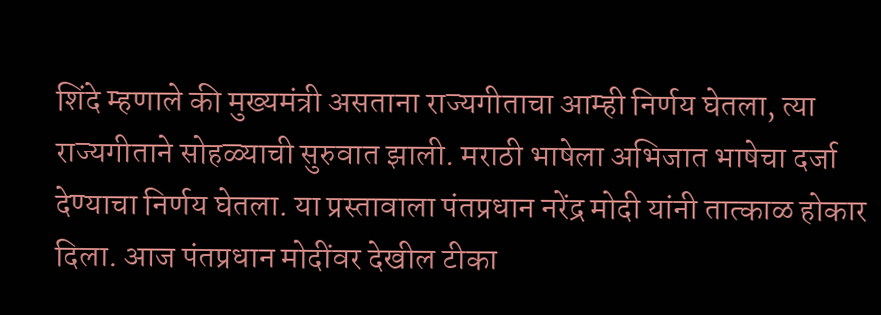शिंदे म्हणाले की मुख्यमंत्री असताना राज्यगीताचा आम्ही निर्णय घेतला, त्या राज्यगीताने सोहळ्याची सुरुवात झाली. मराठी भाषेला अभिजात भाषेचा दर्जा देण्याचा निर्णय घेतला. या प्रस्तावाला पंतप्रधान नरेंद्र मोदी यांनी तात्काळ होकार दिला. आज पंतप्रधान मोदींवर देखील टीका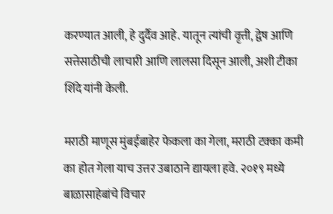करण्यात आली, हे दुर्दैव आहे. यातून त्यांची वृत्ती, द्वेष आणि सत्तेसाठीची लाचारी आणि लालसा दिसून आली, अशी टीका शिंदे यांनी केली.

मराठी माणूस मुंबईबाहेर फेकला का गेला, मराठी टक्का कमी का होत गेला याच उत्तर उबाठाने द्यायला हवे. २०१९ मध्ये बाळासाहेबांचे विचार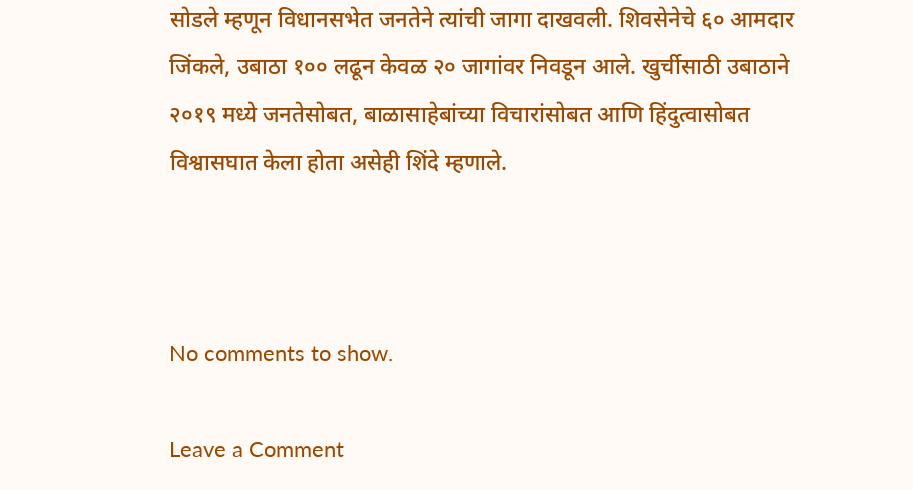सोडले म्हणून विधानसभेत जनतेने त्यांची जागा दाखवली. शिवसेनेचे ६० आमदार जिंकले, उबाठा १०० लढून केवळ २० जागांवर निवडून आले. खुर्चीसाठी उबाठाने २०१९ मध्ये जनतेसोबत, बाळासाहेबांच्या विचारांसोबत आणि हिंदुत्वासोबत विश्वासघात केला होता असेही शिंदे म्हणाले.



No comments to show.

Leave a Comment